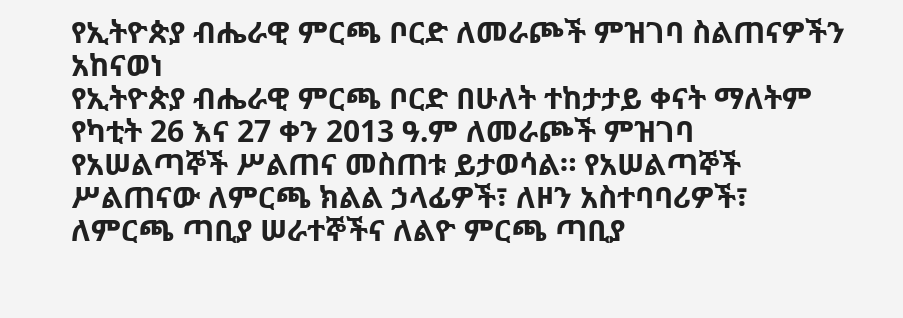የኢትዮጵያ ብሔራዊ ምርጫ ቦርድ ለመራጮች ምዝገባ ስልጠናዎችን አከናወነ
የኢትዮጵያ ብሔራዊ ምርጫ ቦርድ በሁለት ተከታታይ ቀናት ማለትም የካቲት 26 እና 27 ቀን 2013 ዓ.ም ለመራጮች ምዝገባ የአሠልጣኞች ሥልጠና መስጠቱ ይታወሳል። የአሠልጣኞች ሥልጠናው ለምርጫ ክልል ኃላፊዎች፣ ለዞን አስተባባሪዎች፣ ለምርጫ ጣቢያ ሠራተኞችና ለልዮ ምርጫ ጣቢያ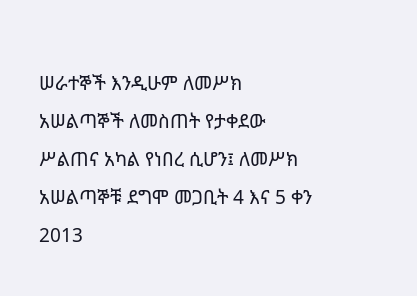ሠራተኞች እንዲሁም ለመሥክ አሠልጣኞች ለመስጠት የታቀደው ሥልጠና አካል የነበረ ሲሆን፤ ለመሥክ አሠልጣኞቹ ደግሞ መጋቢት 4 እና 5 ቀን 2013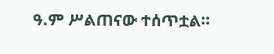ዓ.ም ሥልጠናው ተሰጥቷል።